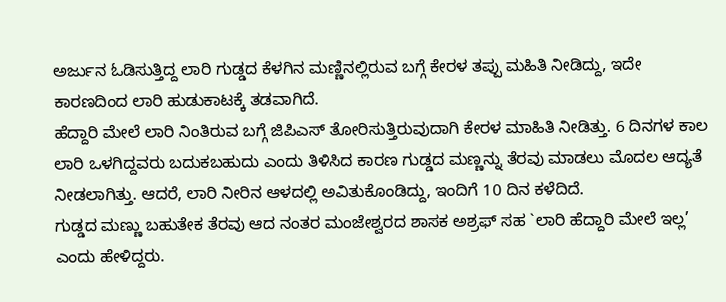ಅರ್ಜುನ ಓಡಿಸುತ್ತಿದ್ದ ಲಾರಿ ಗುಡ್ಡದ ಕೆಳಗಿನ ಮಣ್ಣಿನಲ್ಲಿರುವ ಬಗ್ಗೆ ಕೇರಳ ತಪ್ಪು ಮಹಿತಿ ನೀಡಿದ್ದು, ಇದೇ ಕಾರಣದಿಂದ ಲಾರಿ ಹುಡುಕಾಟಕ್ಕೆ ತಡವಾಗಿದೆ.
ಹೆದ್ದಾರಿ ಮೇಲೆ ಲಾರಿ ನಿಂತಿರುವ ಬಗ್ಗೆ ಜಿಪಿಎಸ್ ತೋರಿಸುತ್ತಿರುವುದಾಗಿ ಕೇರಳ ಮಾಹಿತಿ ನೀಡಿತ್ತು. 6 ದಿನಗಳ ಕಾಲ ಲಾರಿ ಒಳಗಿದ್ದವರು ಬದುಕಬಹುದು ಎಂದು ತಿಳಿಸಿದ ಕಾರಣ ಗುಡ್ಡದ ಮಣ್ಣನ್ನು ತೆರವು ಮಾಡಲು ಮೊದಲ ಆದ್ಯತೆ ನೀಡಲಾಗಿತ್ತು. ಆದರೆ, ಲಾರಿ ನೀರಿನ ಆಳದಲ್ಲಿ ಅವಿತುಕೊಂಡಿದ್ದು, ಇಂದಿಗೆ 10 ದಿನ ಕಳೆದಿದೆ.
ಗುಡ್ಡದ ಮಣ್ಣು ಬಹುತೇಕ ತೆರವು ಆದ ನಂತರ ಮಂಜೇಶ್ವರದ ಶಾಸಕ ಅಶ್ರಫ್ ಸಹ `ಲಾರಿ ಹೆದ್ದಾರಿ ಮೇಲೆ ಇಲ್ಲ’ ಎಂದು ಹೇಳಿದ್ದರು.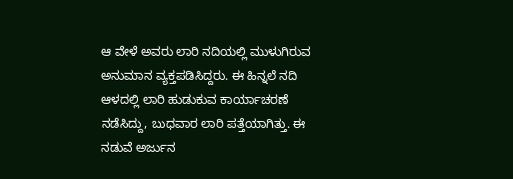ಆ ವೇಳೆ ಅವರು ಲಾರಿ ನದಿಯಲ್ಲಿ ಮುಳುಗಿರುವ ಅನುಮಾನ ವ್ಯಕ್ತಪಡಿಸಿದ್ದರು. ಈ ಹಿನ್ನಲೆ ನದಿ ಆಳದಲ್ಲಿ ಲಾರಿ ಹುಡುಕುವ ಕಾರ್ಯಾಚರಣೆ ನಡೆಸಿದ್ದು, ಬುಧವಾರ ಲಾರಿ ಪತ್ತೆಯಾಗಿತ್ತು. ಈ ನಡುವೆ ಅರ್ಜುನ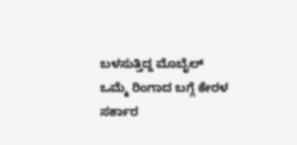ಬಳಸುತ್ತಿದ್ದ ಮೊಬೈಲ್ ಒಮ್ಮೆ ರಿಂಗಾದ ಬಗ್ಗೆ ಕೇರಳ ಸರ್ಕಾರ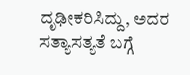ದೃಢೀಕರಿಸಿದ್ದು, ಅದರ ಸತ್ಯಾಸತ್ಯತೆ ಬಗ್ಗೆ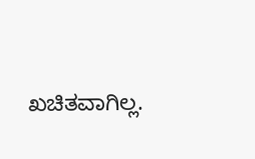ಖಚಿತವಾಗಿಲ್ಲ.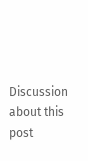Discussion about this post